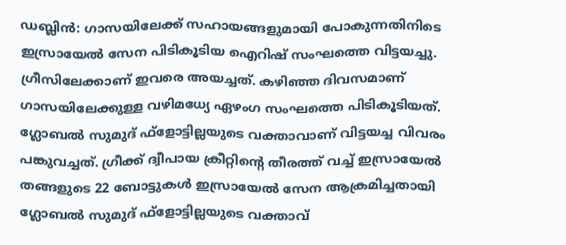ഡബ്ലിൻ: ഗാസയിലേക്ക് സഹായങ്ങളുമായി പോകുന്നതിനിടെ ഇസ്രായേൽ സേന പിടികൂടിയ ഐറിഷ് സംഘത്തെ വിട്ടയച്ചു. ഗ്രീസിലേക്കാണ് ഇവരെ അയച്ചത്. കഴിഞ്ഞ ദിവസമാണ് ഗാസയിലേക്കുള്ള വഴിമധ്യേ ഏഴംഗ സംഘത്തെ പിടികൂടിയത്.
ഗ്ലോബൽ സുമുദ് ഫ്ളോട്ടില്ലയുടെ വക്താവാണ് വിട്ടയച്ച വിവരം പങ്കുവച്ചത്. ഗ്രീക്ക് ദ്വീപായ ക്രീറ്റിന്റെ തീരത്ത് വച്ച് ഇസ്രായേൽ തങ്ങളുടെ 22 ബോട്ടുകൾ ഇസ്രായേൽ സേന ആക്രമിച്ചതായി ഗ്ലോബൽ സുമുദ് ഫ്ളോട്ടില്ലയുടെ വക്താവ്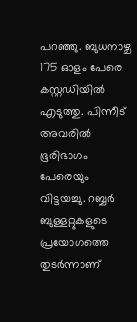പറഞ്ഞു. ബുധനാഴ്ച 175 ഓളം പേരെ കസ്റ്റഡിയിൽ എടുത്തു. പിന്നീട് അവരിൽ ഭൂരിഭാഗം പേരെയും വിട്ടയച്ചു. റബ്ബർ ബുള്ളറ്റുകളുടെ പ്രയോഗത്തെ തുടർന്നാണ്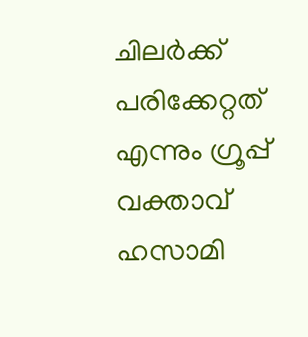ചിലർക്ക് പരിക്കേറ്റത് എന്നും ഗ്രൂപ്പ് വക്താവ് ഹസാമി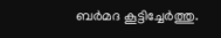ബർമദ കൂട്ടിച്ചേർത്തു.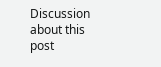Discussion about this post